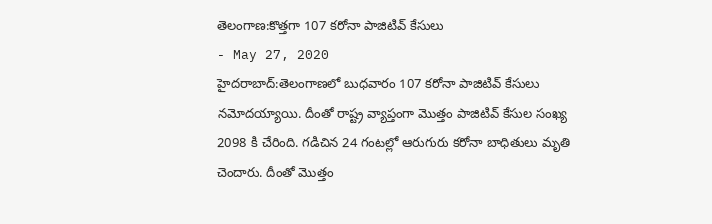తెలంగాణ:కొత్తగా 107 కరోనా పాజిటివ్ కేసులు
- May 27, 2020
హైదరాబాద్:తెలంగాణలో బుధవారం 107 కరోనా పాజిటివ్ కేసులు నమోదయ్యాయి. దీంతో రాష్ట్ర వ్యాప్తంగా మొత్తం పాజిటివ్ కేసుల సంఖ్య 2098 కి చేరింది. గడిచిన 24 గంటల్లో ఆరుగురు కరోనా బాధితులు మృతి చెందారు. దీంతో మొత్తం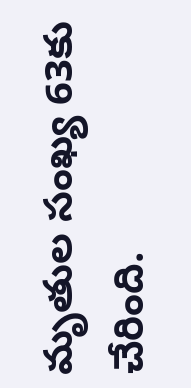మృతుల సంఖ్య 63కు చేరింది.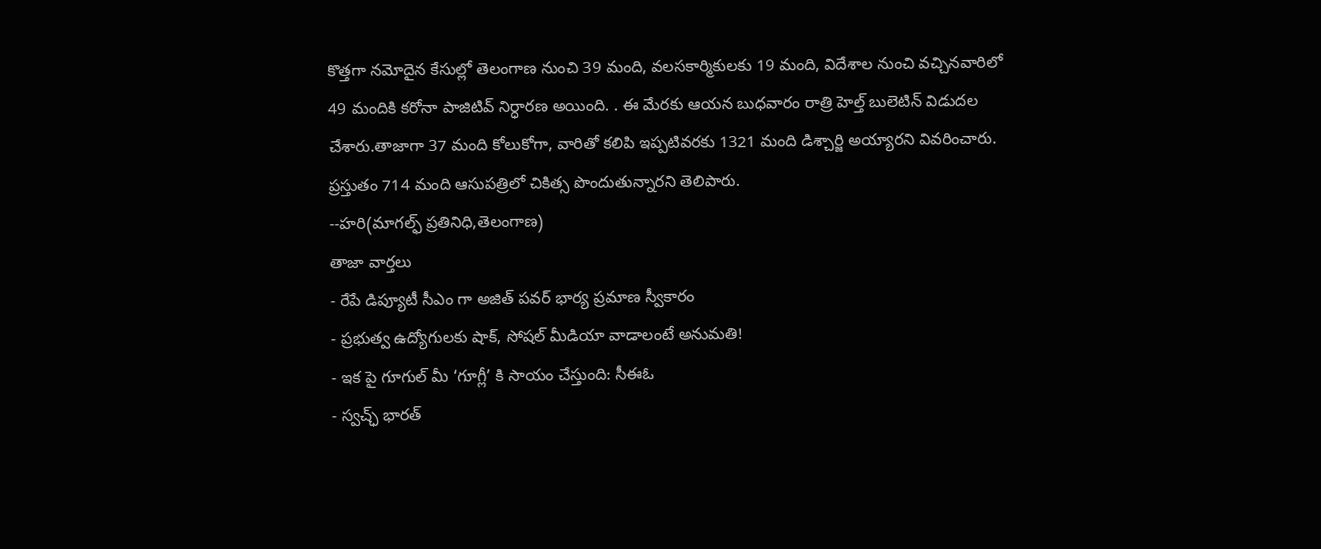కొత్తగా నమోదైన కేసుల్లో తెలంగాణ నుంచి 39 మంది, వలసకార్మికులకు 19 మంది, విదేశాల నుంచి వచ్చినవారిలో 49 మందికి కరోనా పాజిటివ్ నిర్ధారణ అయింది. . ఈ మేరకు ఆయన బుధవారం రాత్రి హెల్త్ బులెటిన్ విడుదల చేశారు.తాజాగా 37 మంది కోలుకోగా, వారితో కలిపి ఇప్పటివరకు 1321 మంది డిశ్చార్జి అయ్యారని వివరించారు. ప్రస్తుతం 714 మంది ఆసుపత్రిలో చికిత్స పొందుతున్నారని తెలిపారు.
--హరి(మాగల్ఫ్ ప్రతినిధి,తెలంగాణ)
తాజా వార్తలు
- రేపే డిప్యూటీ సీఎం గా అజిత్ పవర్ భార్య ప్రమాణ స్వీకారం
- ప్రభుత్వ ఉద్యోగులకు షాక్, సోషల్ మీడియా వాడాలంటే అనుమతి!
- ఇక పై గూగుల్ మీ ‘గూగ్లీ’ కి సాయం చేస్తుంది: సీఈఓ
- స్వచ్ఛ్ భారత్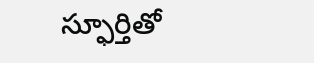స్ఫూర్తితో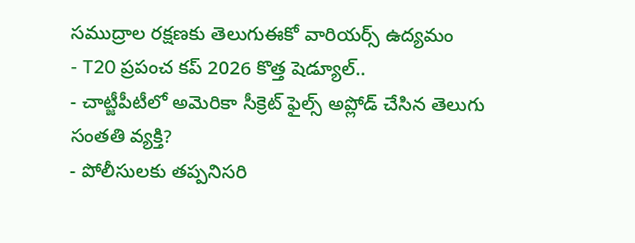సముద్రాల రక్షణకు తెలుగుఈకో వారియర్స్ ఉద్యమం
- T20 ప్రపంచ కప్ 2026 కొత్త షెడ్యూల్..
- చాట్జీపీటీలో అమెరికా సీక్రెట్ ఫైల్స్ అప్లోడ్ చేసిన తెలుగు సంతతి వ్యక్తి?
- పోలీసులకు తప్పనిసరి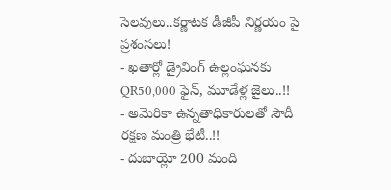సెలవులు..కర్ణాటక డీజీపీ నిర్ణయం పై ప్రశంసలు!
- ఖతార్లో డ్రైవింగ్ ఉల్లంఘనకు QR50,000 ఫైన్, మూడేళ్ల జైలు..!!
- అమెరికా ఉన్నతాధికారులతో సౌదీ రక్షణ మంత్రి భేటీ..!!
- దుబాయ్లో 200 మంది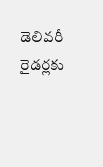డెలివరీ రైడర్లకు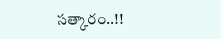సత్కారం..!!